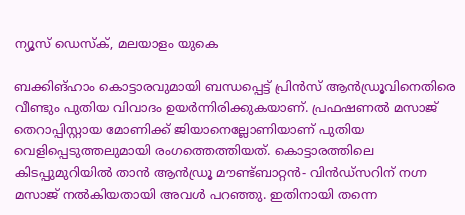ന്യൂസ് ഡെസ്ക്, മലയാളം യുകെ

ബക്കിങ്ഹാം കൊട്ടാരവുമായി ബന്ധപ്പെട്ട് പ്രിൻസ് ആൻഡ്രൂവിനെതിരെ വീണ്ടും പുതിയ വിവാദം ഉയർന്നിരിക്കുകയാണ്. പ്രഫഷണൽ മസാജ് തെറാപ്പിസ്റ്റായ മോണിക്ക് ജിയാനെല്ലോണിയാണ് പുതിയ വെളിപ്പെടുത്തലുമായി രംഗത്തെത്തിയത്. കൊട്ടാരത്തിലെ കിടപ്പുമുറിയിൽ താൻ ആൻഡ്രൂ മൗണ്ട്ബാറ്റൻ- വിൻഡ്‌സറിന് നഗ്ന മസാജ് നൽകിയതായി അവൾ പറഞ്ഞു. ഇതിനായി തന്നെ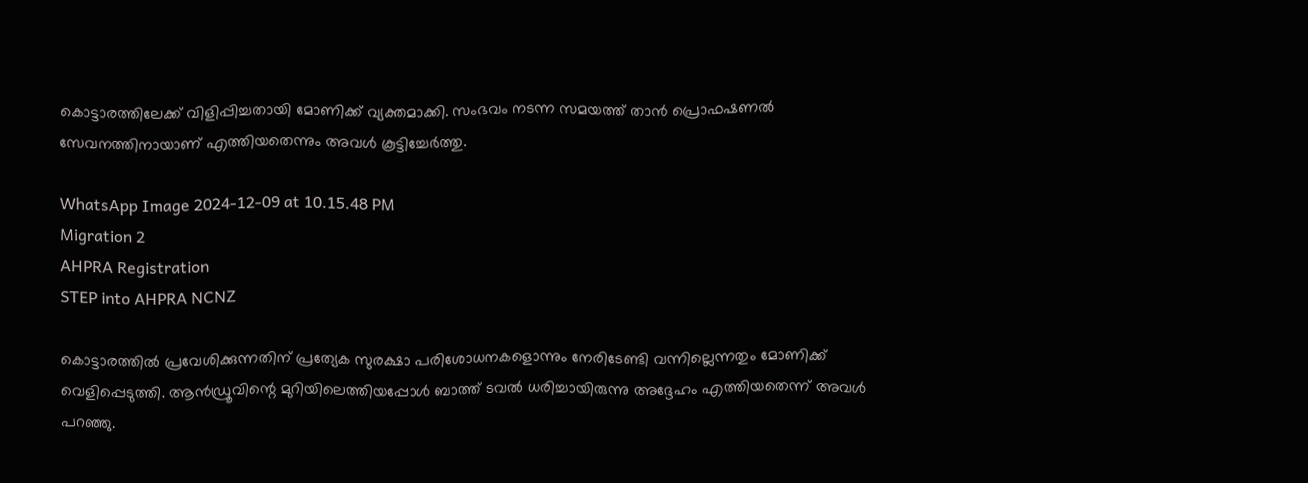കൊട്ടാരത്തിലേക്ക് വിളിപ്പിച്ചതായി മോണിക്ക് വ്യക്തമാക്കി. സംഭവം നടന്ന സമയത്ത് താൻ പ്രൊഫഷണൽ സേവനത്തിനായാണ് എത്തിയതെന്നും അവൾ കൂട്ടിച്ചേർത്തു.

WhatsApp Image 2024-12-09 at 10.15.48 PM
Migration 2
AHPRA Registration
STEP into AHPRA NCNZ

കൊട്ടാരത്തിൽ പ്രവേശിക്കുന്നതിന് പ്രത്യേക സുരക്ഷാ പരിശോധനകളൊന്നും നേരിടേണ്ടി വന്നില്ലെന്നതും മോണിക്ക് വെളിപ്പെടുത്തി. ആൻഡ്രൂവിന്റെ മുറിയിലെത്തിയപ്പോൾ ബാത്ത് ടവൽ ധരിച്ചായിരുന്നു അദ്ദേഹം എത്തിയതെന്ന് അവൾ പറഞ്ഞു.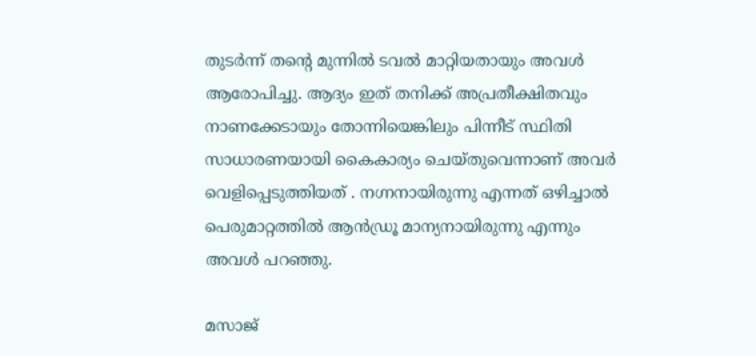തുടർന്ന് തന്റെ മുന്നിൽ ടവൽ മാറ്റിയതായും അവൾ ആരോപിച്ചു. ആദ്യം ഇത് തനിക്ക് അപ്രതീക്ഷിതവും നാണക്കേടായും തോന്നിയെങ്കിലും പിന്നീട് സ്ഥിതി സാധാരണയായി കൈകാര്യം ചെയ്തുവെന്നാണ് അവർ വെളിപ്പെടുത്തിയത് . നഗ്നനായിരുന്നു എന്നത് ഒഴിച്ചാൽ പെരുമാറ്റത്തിൽ ആൻഡ്രൂ മാന്യനായിരുന്നു എന്നും അവൾ പറഞ്ഞു.

മസാജ്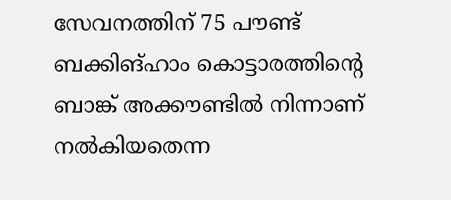സേവനത്തിന് 75 പൗണ്ട് ബക്കിങ്ഹാം കൊട്ടാരത്തിന്റെ ബാങ്ക് അക്കൗണ്ടിൽ നിന്നാണ് നൽകിയതെന്ന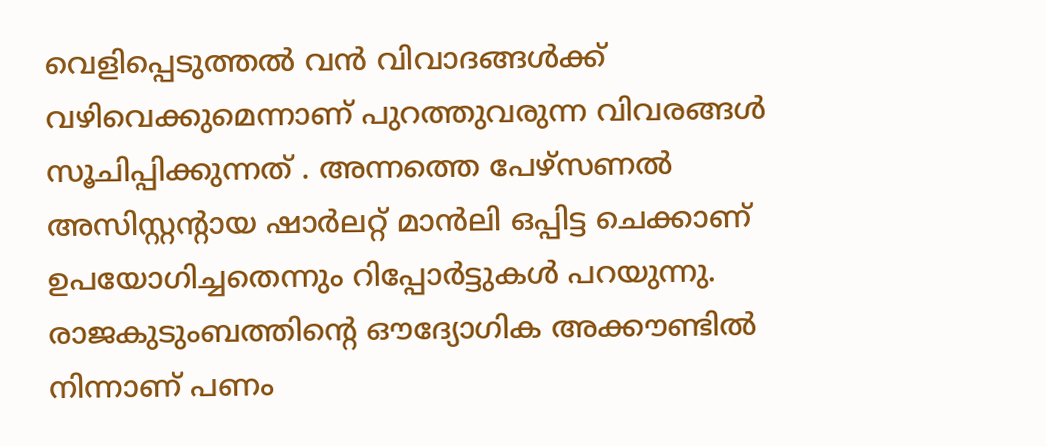വെളിപ്പെടുത്തൽ വൻ വിവാദങ്ങൾക്ക് വഴിവെക്കുമെന്നാണ് പുറത്തുവരുന്ന വിവരങ്ങൾ സൂചിപ്പിക്കുന്നത് . അന്നത്തെ പേഴ്സണൽ അസിസ്റ്റന്റായ ഷാർലറ്റ് മാൻലി ഒപ്പിട്ട ചെക്കാണ് ഉപയോഗിച്ചതെന്നും റിപ്പോർട്ടുകൾ പറയുന്നു. രാജകുടുംബത്തിന്റെ ഔദ്യോഗിക അക്കൗണ്ടിൽ നിന്നാണ് പണം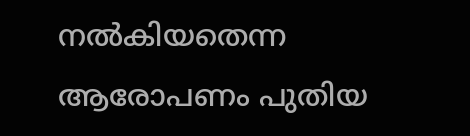നൽകിയതെന്ന ആരോപണം പുതിയ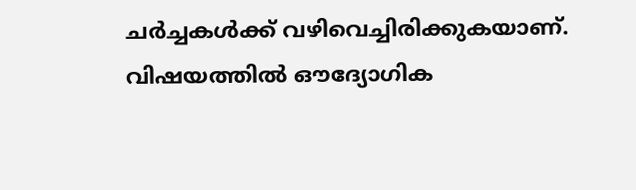ചർച്ചകൾക്ക് വഴിവെച്ചിരിക്കുകയാണ്. വിഷയത്തിൽ ഔദ്യോഗിക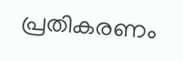പ്രതികരണം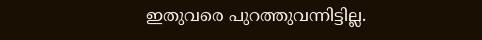ഇതുവരെ പുറത്തുവന്നിട്ടില്ല.